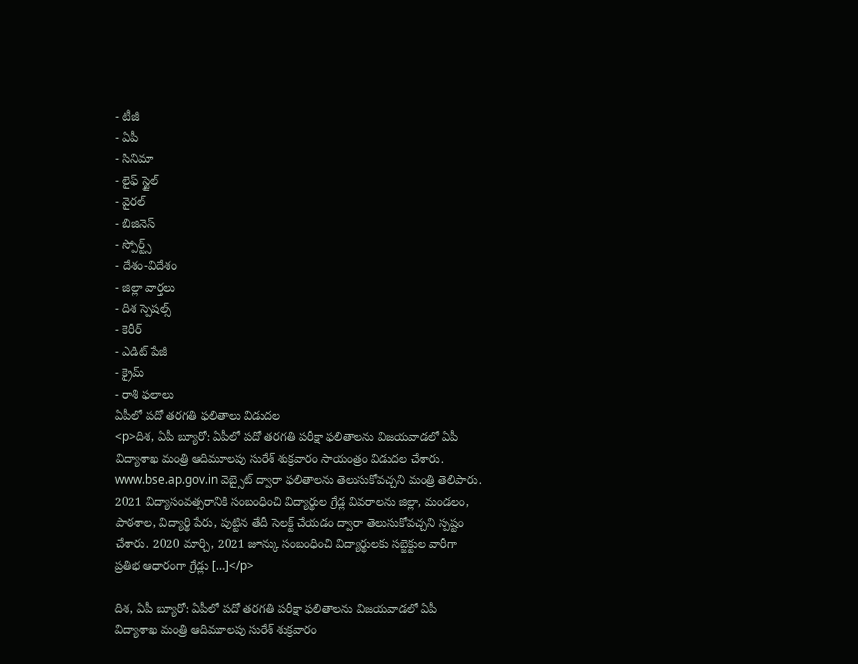- టీజీ
- ఏపీ
- సినిమా
- లైఫ్ స్టైల్
- వైరల్
- బిజినెస్
- స్పోర్ట్స్
- దేశం-విదేశం
- జిల్లా వార్తలు
- దిశ స్పెషల్స్
- కెరీర్
- ఎడిట్ పేజీ
- క్రైమ్
- రాశి ఫలాలు
ఏపీలో పదో తరగతి ఫలితాలు విడుదల
<p>దిశ, ఏపీ బ్యూరో: ఏపీలో పదో తరగతి పరీక్షా ఫలితాలను విజయవాడలో ఏపీ విద్యాశాఖ మంత్రి ఆదిమూలపు సురేశ్ శుక్రవారం సాయంత్రం విడుదల చేశారు. www.bse.ap.gov.in వెబ్సైట్ ద్వారా ఫలితాలను తెలుసుకోవచ్చని మంత్రి తెలిపారు. 2021 విద్యాసంవత్సరానికి సంబంధించి విద్యార్థుల గ్రేడ్ల వివరాలను జిల్లా, మండలం, పాఠశాల, విద్యార్థి పేరు, పుట్టిన తేదీ సెలక్ట్ చేయడం ద్వారా తెలుసుకోవచ్చని స్పష్టం చేశారు. 2020 మార్చి, 2021 జూన్కు సంబంధించి విద్యార్థులకు సబ్జెక్టుల వారీగా ప్రతిభ ఆధారంగా గ్రేడ్లు […]</p>

దిశ, ఏపీ బ్యూరో: ఏపీలో పదో తరగతి పరీక్షా ఫలితాలను విజయవాడలో ఏపీ విద్యాశాఖ మంత్రి ఆదిమూలపు సురేశ్ శుక్రవారం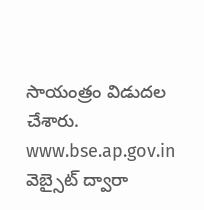సాయంత్రం విడుదల చేశారు. www.bse.ap.gov.in వెబ్సైట్ ద్వారా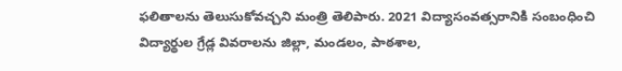ఫలితాలను తెలుసుకోవచ్చని మంత్రి తెలిపారు. 2021 విద్యాసంవత్సరానికి సంబంధించి విద్యార్థుల గ్రేడ్ల వివరాలను జిల్లా, మండలం, పాఠశాల,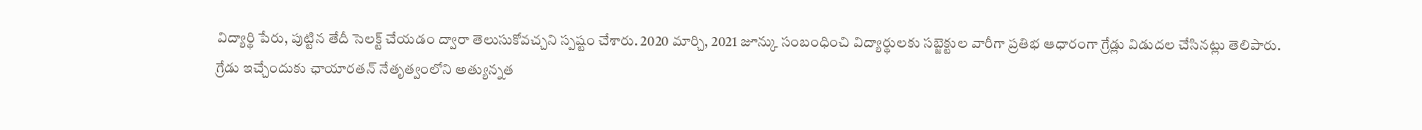విద్యార్థి పేరు, పుట్టిన తేదీ సెలక్ట్ చేయడం ద్వారా తెలుసుకోవచ్చని స్పష్టం చేశారు. 2020 మార్చి, 2021 జూన్కు సంబంధించి విద్యార్థులకు సబ్జెక్టుల వారీగా ప్రతిభ ఆధారంగా గ్రేడ్లు విడుదల చేసినట్లు తెలిపారు.
గ్రేడు ఇచ్చేందుకు ఛాయారతన్ నేతృత్వంలోని అత్యున్నత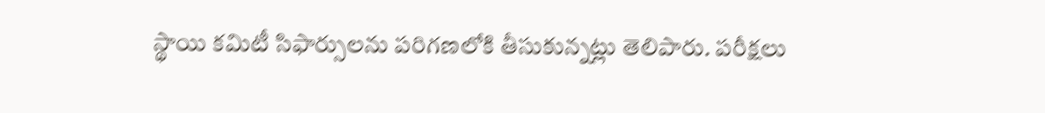స్థాయి కమిటీ సిఫార్సులను పరిగణలోకి తీసుకున్నట్లు తెలిపారు. పరీక్షలు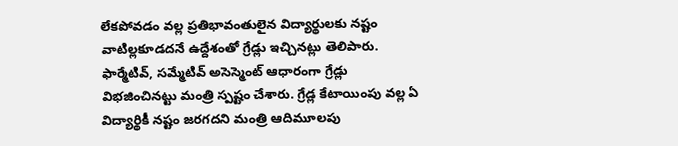లేకపోవడం వల్ల ప్రతిభావంతులైన విద్యార్థులకు నష్టం వాటిల్లకూడదనే ఉద్దేశంతో గ్రేడ్లు ఇచ్చినట్లు తెలిపారు. ఫార్మేటివ్, సమ్మేటివ్ అసెస్మెంట్ ఆధారంగా గ్రేడ్లు విభజించినట్టు మంత్రి స్పష్టం చేశారు. గ్రేడ్ల కేటాయింపు వల్ల ఏ విద్యార్థికీ నష్టం జరగదని మంత్రి ఆదిమూలపు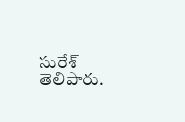సురేశ్ తెలిపారు.